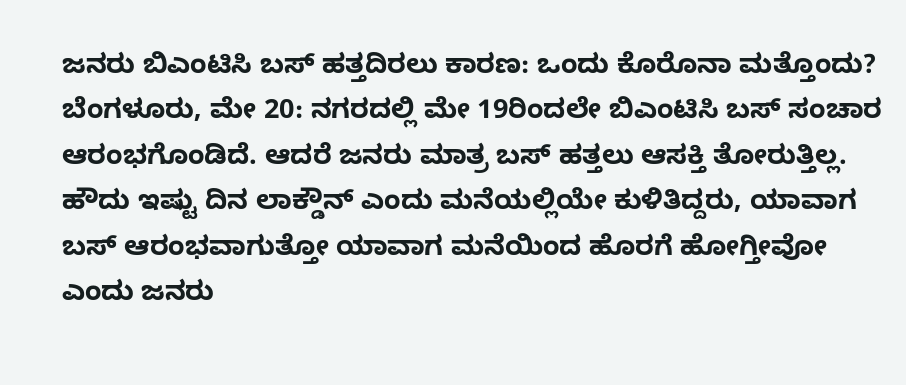ಜನರು ಬಿಎಂಟಿಸಿ ಬಸ್ ಹತ್ತದಿರಲು ಕಾರಣ: ಒಂದು ಕೊರೊನಾ ಮತ್ತೊಂದು?
ಬೆಂಗಳೂರು, ಮೇ 20: ನಗರದಲ್ಲಿ ಮೇ 19ರಿಂದಲೇ ಬಿಎಂಟಿಸಿ ಬಸ್ ಸಂಚಾರ ಆರಂಭಗೊಂಡಿದೆ. ಆದರೆ ಜನರು ಮಾತ್ರ ಬಸ್ ಹತ್ತಲು ಆಸಕ್ತಿ ತೋರುತ್ತಿಲ್ಲ.
ಹೌದು ಇಷ್ಟು ದಿನ ಲಾಕ್ಡೌನ್ ಎಂದು ಮನೆಯಲ್ಲಿಯೇ ಕುಳಿತಿದ್ದರು, ಯಾವಾಗ ಬಸ್ ಆರಂಭವಾಗುತ್ತೋ ಯಾವಾಗ ಮನೆಯಿಂದ ಹೊರಗೆ ಹೋಗ್ತೀವೋ ಎಂದು ಜನರು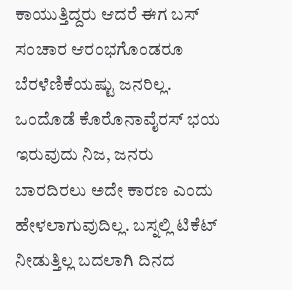ಕಾಯುತ್ತಿದ್ದರು ಆದರೆ ಈಗ ಬಸ್ ಸಂಚಾರ ಆರಂಭಗೊಂಡರೂ ಬೆರಳೆಣಿಕೆಯಷ್ಟು ಜನರಿಲ್ಲ.
ಒಂದೊಡೆ ಕೊರೊನಾವೈರಸ್ ಭಯ ಇರುವುದು ನಿಜ, ಜನರು ಬಾರದಿರಲು ಅದೇ ಕಾರಣ ಎಂದು ಹೇಳಲಾಗುವುದಿಲ್ಲ. ಬಸ್ನಲ್ಲಿ ಟಿಕೆಟ್ ನೀಡುತ್ತಿಲ್ಲ ಬದಲಾಗಿ ದಿನದ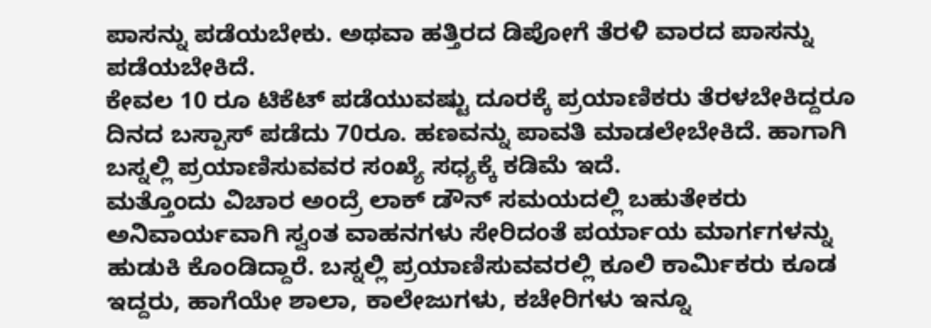ಪಾಸನ್ನು ಪಡೆಯಬೇಕು. ಅಥವಾ ಹತ್ತಿರದ ಡಿಪೋಗೆ ತೆರಳಿ ವಾರದ ಪಾಸನ್ನು ಪಡೆಯಬೇಕಿದೆ.
ಕೇವಲ 10 ರೂ ಟಿಕೆಟ್ ಪಡೆಯುವಷ್ಟು ದೂರಕ್ಕೆ ಪ್ರಯಾಣಿಕರು ತೆರಳಬೇಕಿದ್ದರೂ ದಿನದ ಬಸ್ಪಾಸ್ ಪಡೆದು 70ರೂ. ಹಣವನ್ನು ಪಾವತಿ ಮಾಡಲೇಬೇಕಿದೆ. ಹಾಗಾಗಿ ಬಸ್ನಲ್ಲಿ ಪ್ರಯಾಣಿಸುವವರ ಸಂಖ್ಯೆ ಸಧ್ಯಕ್ಕೆ ಕಡಿಮೆ ಇದೆ.
ಮತ್ತೊಂದು ವಿಚಾರ ಅಂದ್ರೆ ಲಾಕ್ ಡೌನ್ ಸಮಯದಲ್ಲಿ ಬಹುತೇಕರು ಅನಿವಾರ್ಯವಾಗಿ ಸ್ವಂತ ವಾಹನಗಳು ಸೇರಿದಂತೆ ಪರ್ಯಾಯ ಮಾರ್ಗಗಳನ್ನು ಹುಡುಕಿ ಕೊಂಡಿದ್ದಾರೆ. ಬಸ್ನಲ್ಲಿ ಪ್ರಯಾಣಿಸುವವರಲ್ಲಿ ಕೂಲಿ ಕಾರ್ಮಿಕರು ಕೂಡ ಇದ್ದರು, ಹಾಗೆಯೇ ಶಾಲಾ, ಕಾಲೇಜುಗಳು, ಕಚೇರಿಗಳು ಇನ್ನೂ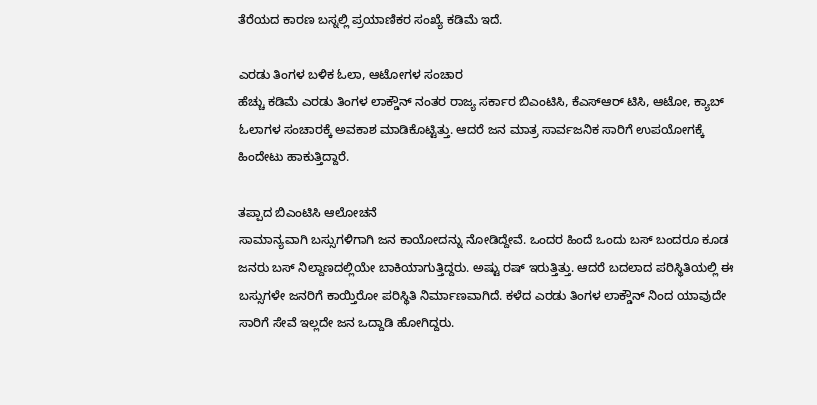ತೆರೆಯದ ಕಾರಣ ಬಸ್ನಲ್ಲಿ ಪ್ರಯಾಣಿಕರ ಸಂಖ್ಯೆ ಕಡಿಮೆ ಇದೆ.

ಎರಡು ತಿಂಗಳ ಬಳಿಕ ಓಲಾ, ಆಟೋಗಳ ಸಂಚಾರ
ಹೆಚ್ಚು ಕಡಿಮೆ ಎರಡು ತಿಂಗಳ ಲಾಕ್ಡೌನ್ ನಂತರ ರಾಜ್ಯ ಸರ್ಕಾರ ಬಿಎಂಟಿಸಿ, ಕೆಎಸ್ಆರ್ ಟಿಸಿ, ಆಟೋ, ಕ್ಯಾಬ್ ಓಲಾಗಳ ಸಂಚಾರಕ್ಕೆ ಅವಕಾಶ ಮಾಡಿಕೊಟ್ಟಿತ್ತು. ಆದರೆ ಜನ ಮಾತ್ರ ಸಾರ್ವಜನಿಕ ಸಾರಿಗೆ ಉಪಯೋಗಕ್ಕೆ ಹಿಂದೇಟು ಹಾಕುತ್ತಿದ್ದಾರೆ.

ತಪ್ಪಾದ ಬಿಎಂಟಿಸಿ ಆಲೋಚನೆ
ಸಾಮಾನ್ಯವಾಗಿ ಬಸ್ಸುಗಳಿಗಾಗಿ ಜನ ಕಾಯೋದನ್ನು ನೋಡಿದ್ದೇವೆ. ಒಂದರ ಹಿಂದೆ ಒಂದು ಬಸ್ ಬಂದರೂ ಕೂಡ ಜನರು ಬಸ್ ನಿಲ್ದಾಣದಲ್ಲಿಯೇ ಬಾಕಿಯಾಗುತ್ತಿದ್ದರು. ಅಷ್ಟು ರಷ್ ಇರುತ್ತಿತ್ತು. ಆದರೆ ಬದಲಾದ ಪರಿಸ್ಥಿತಿಯಲ್ಲಿ ಈ ಬಸ್ಸುಗಳೇ ಜನರಿಗೆ ಕಾಯ್ತಿರೋ ಪರಿಸ್ಥಿತಿ ನಿರ್ಮಾಣವಾಗಿದೆ. ಕಳೆದ ಎರಡು ತಿಂಗಳ ಲಾಕ್ಡೌನ್ ನಿಂದ ಯಾವುದೇ ಸಾರಿಗೆ ಸೇವೆ ಇಲ್ಲದೇ ಜನ ಒದ್ದಾಡಿ ಹೋಗಿದ್ದರು.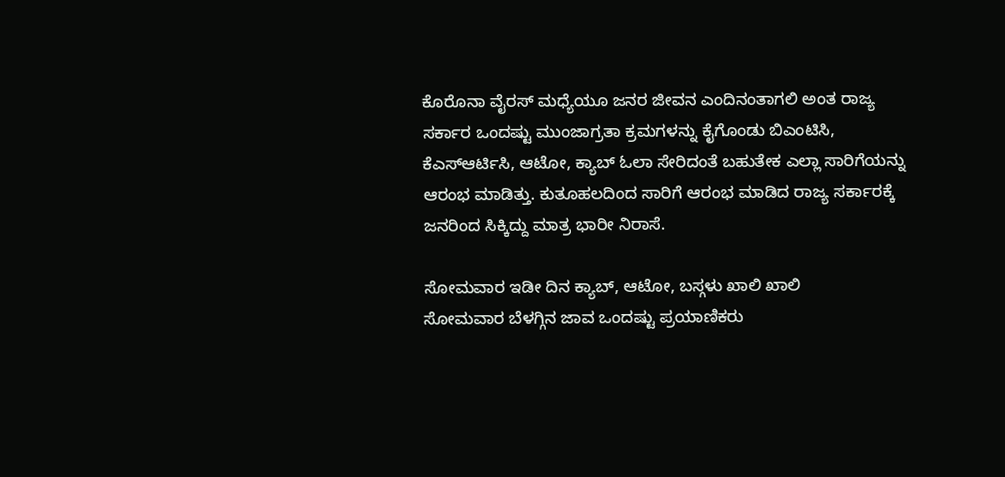ಕೊರೊನಾ ವೈರಸ್ ಮಧ್ಯೆಯೂ ಜನರ ಜೀವನ ಎಂದಿನಂತಾಗಲಿ ಅಂತ ರಾಜ್ಯ ಸರ್ಕಾರ ಒಂದಷ್ಟು ಮುಂಜಾಗ್ರತಾ ಕ್ರಮಗಳನ್ನು ಕೈಗೊಂಡು ಬಿಎಂಟಿಸಿ, ಕೆಎಸ್ಆರ್ಟಿಸಿ, ಆಟೋ, ಕ್ಯಾಬ್ ಓಲಾ ಸೇರಿದಂತೆ ಬಹುತೇಕ ಎಲ್ಲಾ ಸಾರಿಗೆಯನ್ನು ಆರಂಭ ಮಾಡಿತ್ತು. ಕುತೂಹಲದಿಂದ ಸಾರಿಗೆ ಆರಂಭ ಮಾಡಿದ ರಾಜ್ಯ ಸರ್ಕಾರಕ್ಕೆ ಜನರಿಂದ ಸಿಕ್ಕಿದ್ದು ಮಾತ್ರ ಭಾರೀ ನಿರಾಸೆ.

ಸೋಮವಾರ ಇಡೀ ದಿನ ಕ್ಯಾಬ್, ಆಟೋ, ಬಸ್ಗಳು ಖಾಲಿ ಖಾಲಿ
ಸೋಮವಾರ ಬೆಳಗ್ಗಿನ ಜಾವ ಒಂದಷ್ಟು ಪ್ರಯಾಣಿಕರು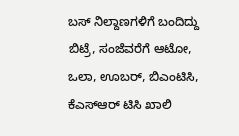ಬಸ್ ನಿಲ್ದಾಣಗಳಿಗೆ ಬಂದಿದ್ದು ಬಿಟ್ರೆ, ಸಂಜೆವರೆಗೆ ಆಟೋ, ಒಲಾ, ಊಬರ್, ಬಿಎಂಟಿಸಿ, ಕೆಎಸ್ಆರ್ ಟಿಸಿ ಖಾಲಿ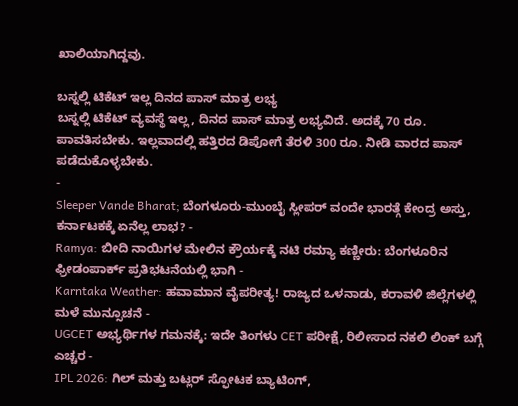ಖಾಲಿಯಾಗಿದ್ದವು.

ಬಸ್ನಲ್ಲಿ ಟಿಕೆಟ್ ಇಲ್ಲ ದಿನದ ಪಾಸ್ ಮಾತ್ರ ಲಭ್ಯ
ಬಸ್ನಲ್ಲಿ ಟಿಕೆಟ್ ವ್ಯವಸ್ಥೆ ಇಲ್ಲ, ದಿನದ ಪಾಸ್ ಮಾತ್ರ ಲಭ್ಯವಿದೆ. ಅದಕ್ಕೆ 70 ರೂ. ಪಾವತಿಸಬೇಕು. ಇಲ್ಲವಾದಲ್ಲಿ ಹತ್ತಿರದ ಡಿಪೋಗೆ ತೆರಳಿ 300 ರೂ. ನೀಡಿ ವಾರದ ಪಾಸ್ ಪಡೆದುಕೊಳ್ಳಬೇಕು.
-
Sleeper Vande Bharat; ಬೆಂಗಳೂರು-ಮುಂಬೈ ಸ್ಲೀಪರ್ ವಂದೇ ಭಾರತ್ಗೆ ಕೇಂದ್ರ ಅಸ್ತು, ಕರ್ನಾಟಕಕ್ಕೆ ಏನೆಲ್ಲ ಲಾಭ? -
Ramya: ಬೀದಿ ನಾಯಿಗಳ ಮೇಲಿನ ಕ್ರೌರ್ಯಕ್ಕೆ ನಟಿ ರಮ್ಯಾ ಕಣ್ಣೀರು: ಬೆಂಗಳೂರಿನ ಫ್ರೀಡಂಪಾರ್ಕ್ ಪ್ರತಿಭಟನೆಯಲ್ಲಿ ಭಾಗಿ -
Karntaka Weather: ಹವಾಮಾನ ವೈಪರೀತ್ಯ! ರಾಜ್ಯದ ಒಳನಾಡು, ಕರಾವಳಿ ಜಿಲ್ಲೆಗಳಲ್ಲಿ ಮಳೆ ಮುನ್ಸೂಚನೆ -
UGCET ಅಭ್ಯರ್ಥಿಗಳ ಗಮನಕ್ಕೆ: ಇದೇ ತಿಂಗಳು CET ಪರೀಕ್ಷೆ, ರಿಲೀಸಾದ ನಕಲಿ ಲಿಂಕ್ ಬಗ್ಗೆ ಎಚ್ಚರ -
IPL 2026: ಗಿಲ್ ಮತ್ತು ಬಟ್ಲರ್ ಸ್ಫೋಟಕ ಬ್ಯಾಟಿಂಗ್,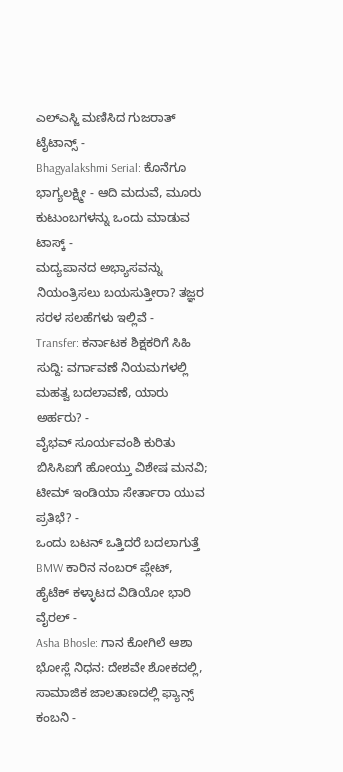ಎಲ್ಎಸ್ಜಿ ಮಣಿಸಿದ ಗುಜರಾತ್ ಟೈಟಾನ್ಸ್ -
Bhagyalakshmi Serial: ಕೊನೆಗೂ ಭಾಗ್ಯಲಕ್ಷ್ಮೀ - ಆದಿ ಮದುವೆ, ಮೂರು ಕುಟುಂಬಗಳನ್ನು ಒಂದು ಮಾಡುವ ಟಾಸ್ಕ್ -
ಮದ್ಯಪಾನದ ಅಭ್ಯಾಸವನ್ನು ನಿಯಂತ್ರಿಸಲು ಬಯಸುತ್ತೀರಾ? ತಜ್ಞರ ಸರಳ ಸಲಹೆಗಳು ಇಲ್ಲಿವೆ -
Transfer: ಕರ್ನಾಟಕ ಶಿಕ್ಷಕರಿಗೆ ಸಿಹಿ ಸುದ್ದಿ: ವರ್ಗಾವಣೆ ನಿಯಮಗಳಲ್ಲಿ ಮಹತ್ವ ಬದಲಾವಣೆ, ಯಾರು ಅರ್ಹರು? -
ವೈಭವ್ ಸೂರ್ಯವಂಶಿ ಕುರಿತು ಬಿಸಿಸಿಐಗೆ ಹೋಯ್ತು ವಿಶೇಷ ಮನವಿ; ಟೀಮ್ ಇಂಡಿಯಾ ಸೇರ್ತಾರಾ ಯುವ ಪ್ರತಿಭೆ? -
ಒಂದು ಬಟನ್ ಒತ್ತಿದರೆ ಬದಲಾಗುತ್ತೆ BMW ಕಾರಿನ ನಂಬರ್ ಪ್ಲೇಟ್, ಹೈಟೆಕ್ ಕಳ್ಳಾಟದ ವಿಡಿಯೋ ಭಾರಿ ವೈರಲ್ -
Asha Bhosle: ಗಾನ ಕೋಗಿಲೆ ಆಶಾ ಭೋಸ್ಲೆ ನಿಧನ: ದೇಶವೇ ಶೋಕದಲ್ಲಿ, ಸಾಮಾಜಿಕ ಜಾಲತಾಣದಲ್ಲಿ ಫ್ಯಾನ್ಸ್ ಕಂಬನಿ -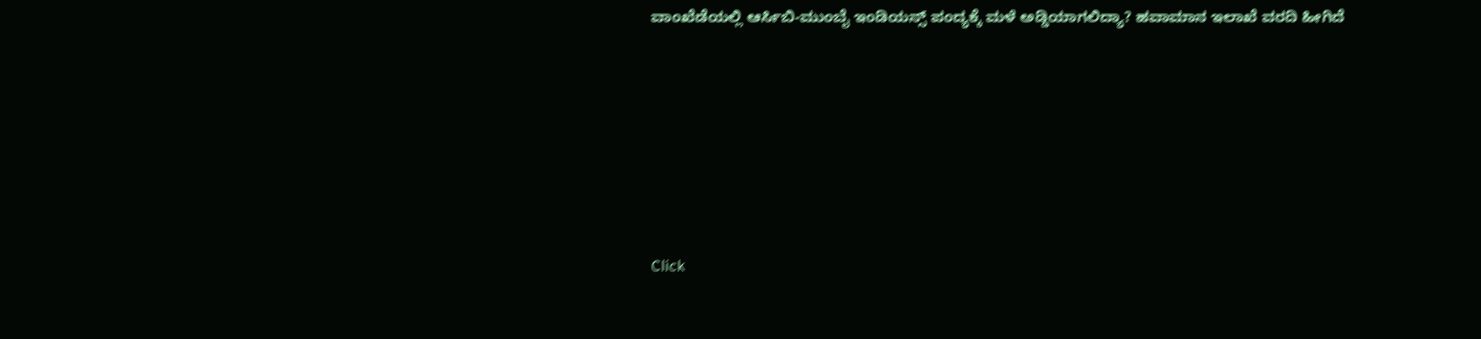ವಾಂಖೆಡೆಯಲ್ಲಿ ಆರ್ಸಿಬಿ-ಮುಂಬೈ ಇಂಡಿಯನ್ಸ್ ಪಂದ್ಯಕ್ಕೆ ಮಳೆ ಅಡ್ಡಿಯಾಗಲಿದ್ಯಾ? ಹವಾಮಾನ ಇಲಾಖೆ ವರದಿ ಹೀಗಿದೆ









Click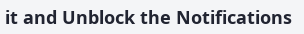it and Unblock the Notifications